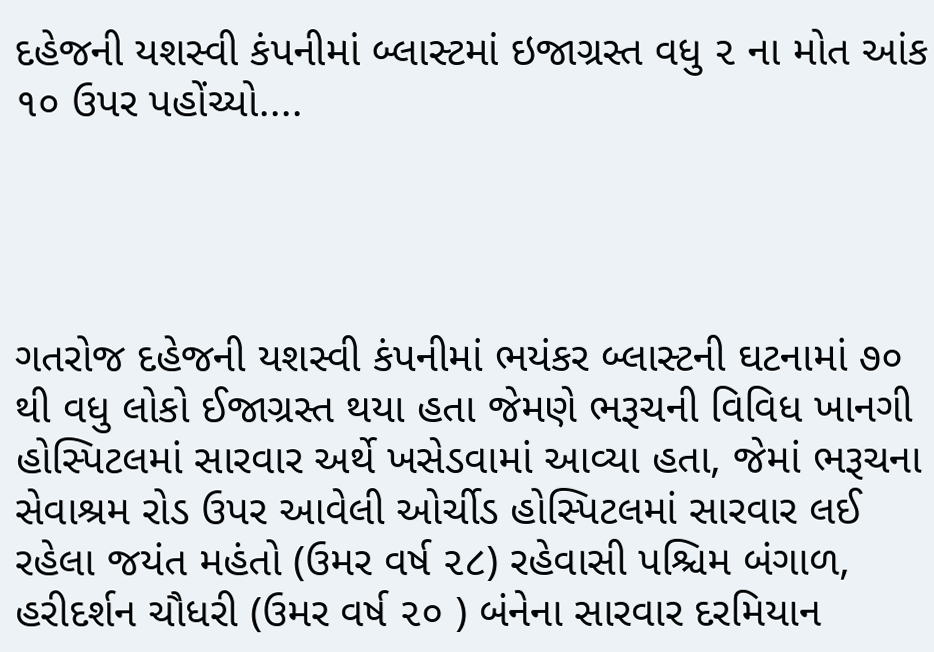દહેજની યશસ્વી કંપનીમાં બ્લાસ્ટમાં ઇજાગ્રસ્ત વધુ ૨ ના મોત આંક ૧૦ ઉપર પહોંચ્યો....




ગતરોજ દહેજની યશસ્વી કંપનીમાં ભયંકર બ્લાસ્ટની ઘટનામાં ૭૦ થી વધુ લોકો ઈજાગ્રસ્ત થયા હતા જેમણે ભરૂચની વિવિધ ખાનગી હોસ્પિટલમાં સારવાર અર્થે ખસેડવામાં આવ્યા હતા, જેમાં ભરૂચના સેવાશ્રમ રોડ ઉપર આવેલી ઓર્ચીડ હોસ્પિટલમાં સારવાર લઈ રહેલા જયંત મહંતો (ઉમર વર્ષ ૨૮) રહેવાસી પશ્ચિમ બંગાળ, હરીદર્શન ચૌધરી (ઉમર વર્ષ ૨૦ ) બંનેના સારવાર દરમિયાન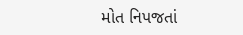મોત નિપજતાં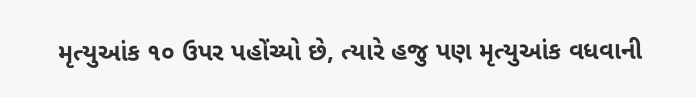મૃત્યુઆંક ૧૦ ઉપર પહોંચ્યો છે, ત્યારે હજુ પણ મૃત્યુઆંક વધવાની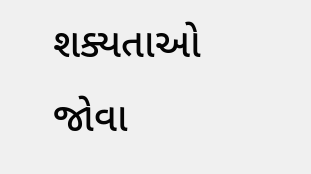શક્યતાઓ જોવા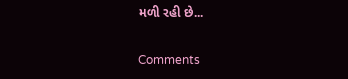મળી રહી છે...

Comments